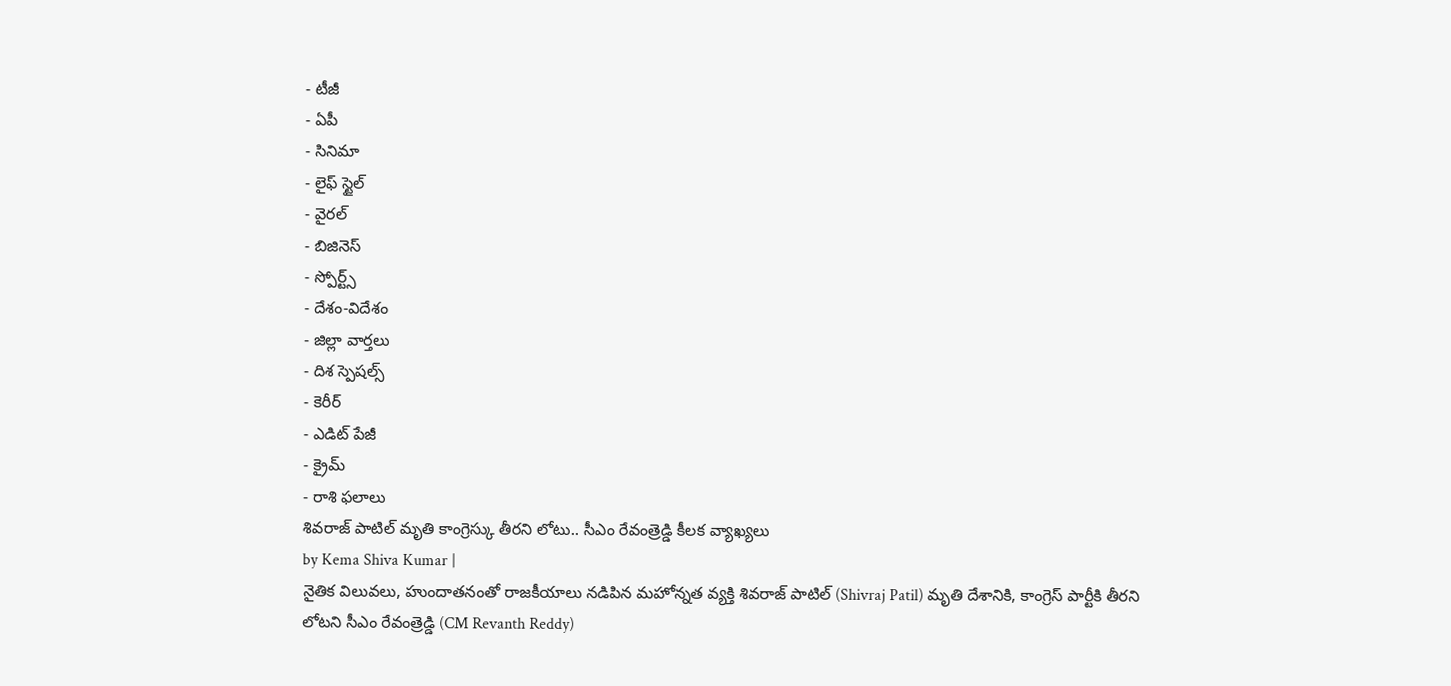- టీజీ
- ఏపీ
- సినిమా
- లైఫ్ స్టైల్
- వైరల్
- బిజినెస్
- స్పోర్ట్స్
- దేశం-విదేశం
- జిల్లా వార్తలు
- దిశ స్పెషల్స్
- కెరీర్
- ఎడిట్ పేజీ
- క్రైమ్
- రాశి ఫలాలు
శివరాజ్ పాటిల్ మృతి కాంగ్రెస్కు తీరని లోటు.. సీఎం రేవంత్రెడ్డి కీలక వ్యాఖ్యలు
by Kema Shiva Kumar |
నైతిక విలువలు, హుందాతనంతో రాజకీయాలు నడిపిన మహోన్నత వ్యక్తి శివరాజ్ పాటిల్ (Shivraj Patil) మృతి దేశానికి, కాంగ్రెస్ పార్టీకి తీరని లోటని సీఎం రేవంత్రెడ్డి (CM Revanth Reddy)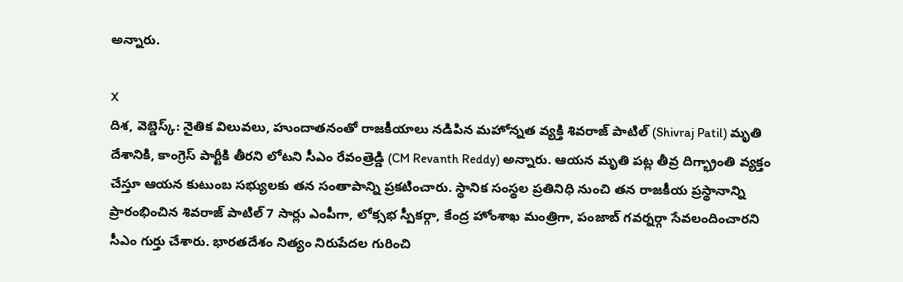అన్నారు.

X
దిశ, వెబ్డెస్క్: నైతిక విలువలు, హుందాతనంతో రాజకీయాలు నడిపిన మహోన్నత వ్యక్తి శివరాజ్ పాటిల్ (Shivraj Patil) మృతి దేశానికి, కాంగ్రెస్ పార్టీకి తీరని లోటని సీఎం రేవంత్రెడ్డి (CM Revanth Reddy) అన్నారు. ఆయన మృతి పట్ల తీవ్ర దిగ్భ్రాంతి వ్యక్తం చేస్తూ ఆయన కుటుంబ సభ్యులకు తన సంతాపాన్ని ప్రకటించారు. స్థానిక సంస్థల ప్రతినిధి నుంచి తన రాజకీయ ప్రస్థానాన్ని ప్రారంభించిన శివరాజ్ పాటిల్ 7 సార్లు ఎంపీగా, లోక్సభ స్పీకర్గా, కేంద్ర హోంశాఖ మంత్రిగా, పంజాబ్ గవర్నర్గా సేవలందించారని సీఎం గుర్తు చేశారు. భారతదేశం నిత్యం నిరుపేదల గురించి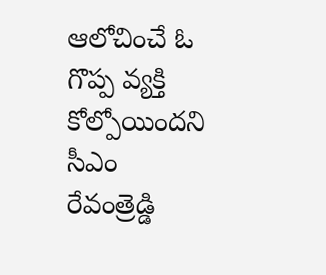ఆలోచించే ఓ గొప్ప వ్యక్తి కోల్పోయిందని సీఎం రేవంత్రెడ్డి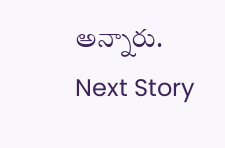అన్నారు.
Next Story